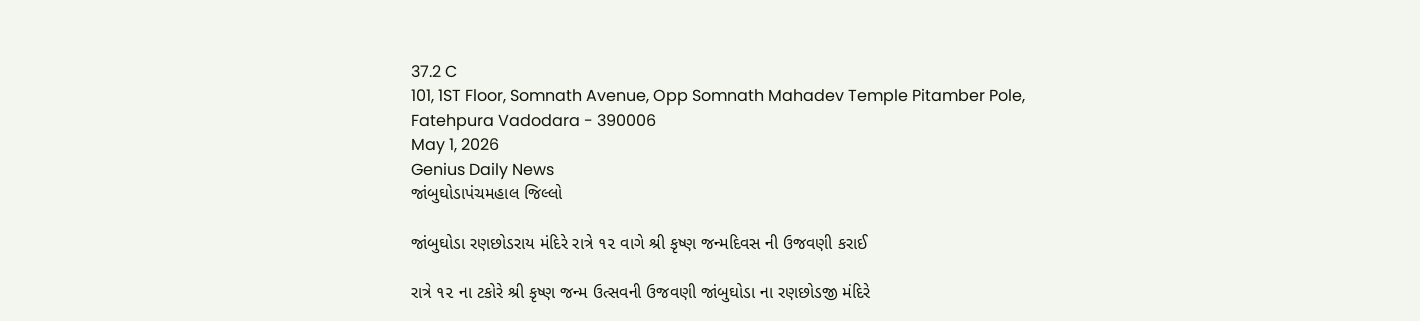37.2 C
101, 1ST Floor, Somnath Avenue, Opp Somnath Mahadev Temple Pitamber Pole, Fatehpura Vadodara - 390006
May 1, 2026
Genius Daily News
જાંબુઘોડાપંચમહાલ જિલ્લો

જાંબુઘોડા રણછોડરાય મંદિરે રાત્રે ૧૨ વાગે શ્રી કૃષ્ણ જન્મદિવસ ની ઉજવણી કરાઈ

રાત્રે ૧૨ ના ટકોરે શ્રી કૃષ્ણ જન્મ ઉત્સવની ઉજવણી જાંબુઘોડા ના રણછોડજી મંદિરે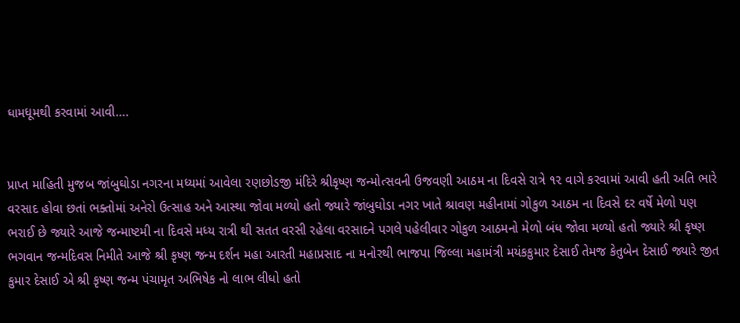ધામધૂમથી કરવામાં આવી….


પ્રાપ્ત માહિતી મુજબ જાંબુઘોડા નગરના મધ્યમાં આવેલા રણછોડજી મંદિરે શ્રીકૃષ્ણ જન્મોત્સવની ઉજવણી આઠમ ના દિવસે રાત્રે ૧૨ વાગે કરવામાં આવી હતી અતિ ભારે વરસાદ હોવા છતાં ભક્તોમાં અનેરો ઉત્સાહ અને આસ્થા જોવા મળ્યો હતો જ્યારે જાંબુઘોડા નગર ખાતે શ્રાવણ મહીનામાં ગોકુળ આઠમ ના દિવસે દર વર્ષે મેળો પણ ભરાઈ છે જ્યારે આજે જન્માષ્ટમી ના દિવસે મધ્ય રાત્રી થી સતત વરસી રહેલા વરસાદને પગલે પહેલીવાર ગોકુળ આઠમનો મેળો બંધ જોવા મળ્યો હતો જ્યારે શ્રી કૃષ્ણ ભગવાન જન્મદિવસ નિમીતે આજે શ્રી કૃષ્ણ જન્મ દર્શન મહા આરતી મહાપ્રસાદ ના મનોરથી ભાજપા જિલ્લા મહામંત્રી મયંકકુમાર દેસાઈ તેમજ કેતુબેન દેસાઈ જ્યારે જીત કુમાર દેસાઈ એ શ્રી કૃષ્ણ જન્મ પંચામૃત અભિષેક નો લાભ લીધો હતો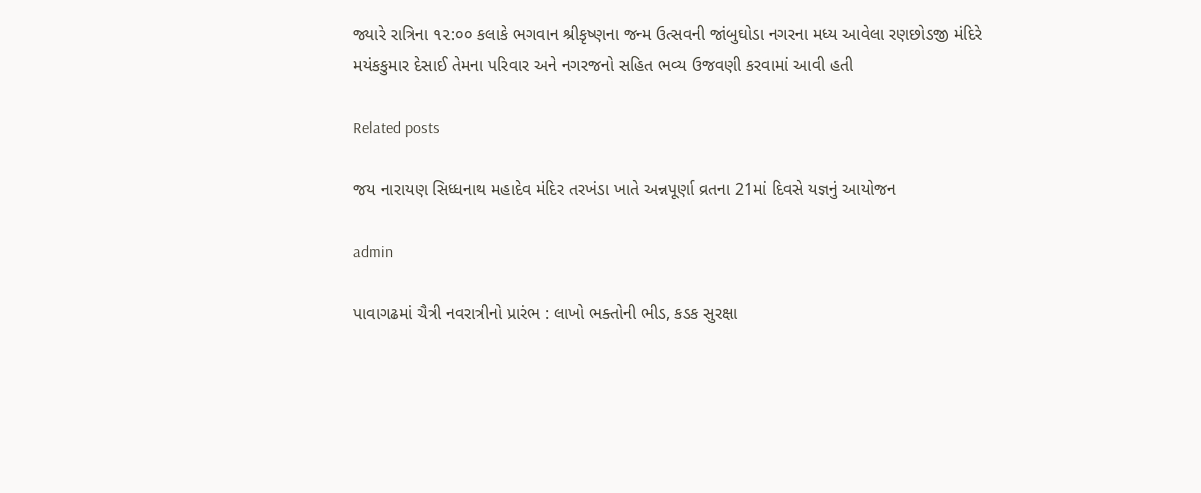જ્યારે રાત્રિના ૧૨:૦૦ કલાકે ભગવાન શ્રીકૃષ્ણના જન્મ ઉત્સવની જાંબુઘોડા નગરના મધ્ય આવેલા રણછોડજી મંદિરે મયંકકુમાર દેસાઈ તેમના પરિવાર અને નગરજનો સહિત ભવ્ય ઉજવણી કરવામાં આવી હતી

Related posts

જય નારાયણ સિધ્ધનાથ મહાદેવ મંદિર તરખંડા ખાતે અન્નપૂર્ણા વ્રતના 21માં દિવસે યજ્ઞનું આયોજન

admin

પાવાગઢમાં ચૈત્રી નવરાત્રીનો પ્રારંભ : લાખો ભક્તોની ભીડ, કડક સુરક્ષા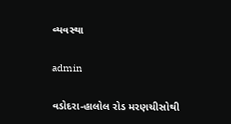વ્યવસ્થા

admin

વડોદરા-હાલોલ રોડ મરણચીસોથી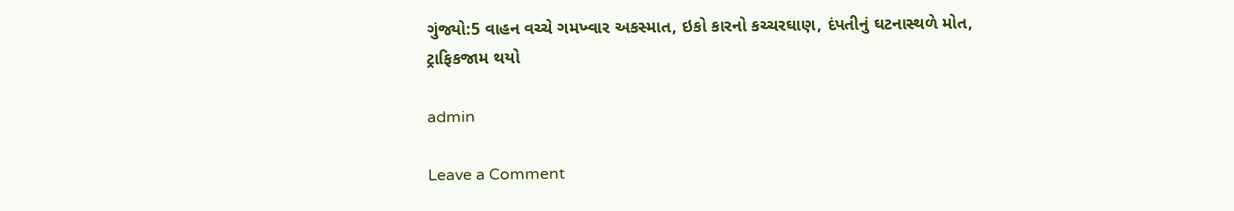ગુંજ્યો:5 વાહન વચ્ચે ગમખ્વાર અકસ્માત, ઇકો કારનો કચ્ચરઘાણ, દંપતીનું ઘટનાસ્થળે મોત, ટ્રાફિકજામ થયો

admin

Leave a Comment